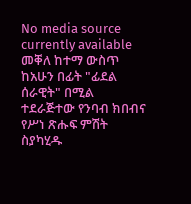No media source currently available
መቐለ ከተማ ውስጥ ከአሁን በፊት "ፊደል ሰራዊት" በሚል ተደራጅተው የንባብ ክበብና የሥነ ጽሑፍ ምሽት ስያካሂዱ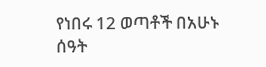የነበሩ 12 ወጣቶች በአሁኑ ሰዓት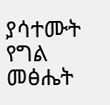ያሳተሙት የግል መፅሔት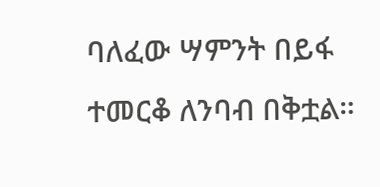ባለፈው ሣምንት በይፋ ተመርቆ ለንባብ በቅቷል።